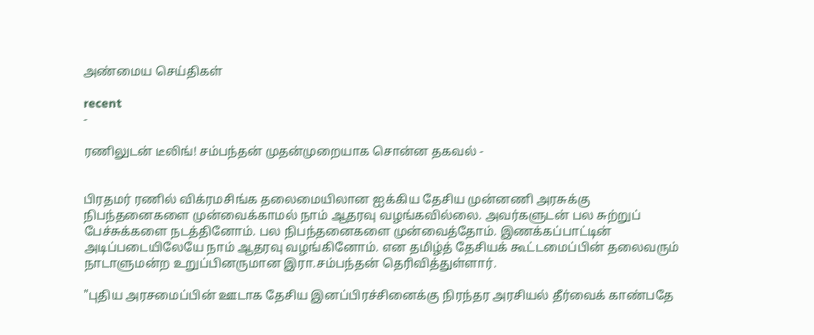அண்மைய செய்திகள்

recent
-

ரணிலுடன் டீலிங்! சம்பந்தன் முதன்முறையாக சொன்ன தகவல் -


பிரதமர் ரணில் விக்ரமசிங்க தலைமையிலான ஐக்கிய தேசிய முன்னணி அரசுக்கு நிபந்தனைகளை முன்வைக்காமல் நாம் ஆதரவு வழங்கவில்லை. அவர்களுடன் பல சுற்றுப் பேச்சுக்களை நடத்தினோம். பல நிபந்தனைகளை முன்வைத்தோம். இணக்கப்பாட்டின் அடிப்படையிலேயே நாம் ஆதரவு வழங்கினோம். என தமிழ்த் தேசியக் கூட்டமைப்பின் தலைவரும் நாடாளுமன்ற உறுப்பினருமான இரா.சம்பந்தன் தெரிவித்துள்ளார்.

"புதிய அரசமைப்பின் ஊடாக தேசிய இனப்பிரச்சினைக்கு நிரந்தர அரசியல் தீர்வைக் காண்பதே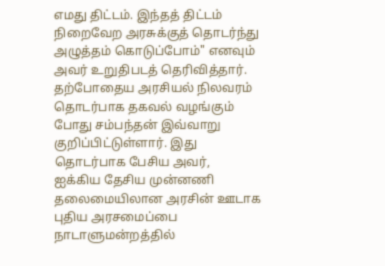எமது திட்டம். இந்தத் திட்டம் நிறைவேற அரசுக்குத் தொடர்ந்து அழுத்தம் கொடுப்போம்" எனவும் அவர் உறுதிபடத் தெரிவித்தார்.
தற்போதைய அரசியல் நிலவரம் தொடர்பாக தகவல் வழங்கும் போது சம்பந்தன் இவ்வாறு குறிப்பிட்டுள்ளார். இது தொடர்பாக பேசிய அவர்,
ஐக்கிய தேசிய முன்னணி தலைமையிலான அரசின் ஊடாக புதிய அரசமைப்பை நாடாளுமன்றத்தில்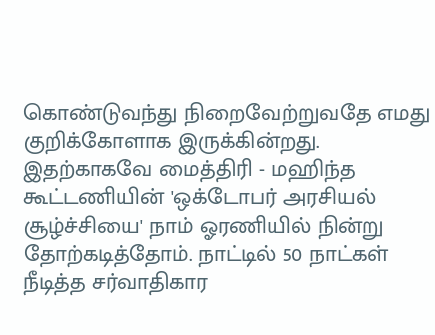கொண்டுவந்து நிறைவேற்றுவதே எமது குறிக்கோளாக இருக்கின்றது. இதற்காகவே மைத்திரி - மஹிந்த கூட்டணியின் 'ஒக்டோபர் அரசியல் சூழ்ச்சியை' நாம் ஓரணியில் நின்று தோற்கடித்தோம். நாட்டில் 50 நாட்கள் நீடித்த சர்வாதிகார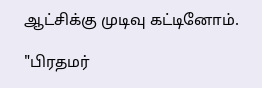ஆட்சிக்கு முடிவு கட்டினோம்.

"பிரதமர்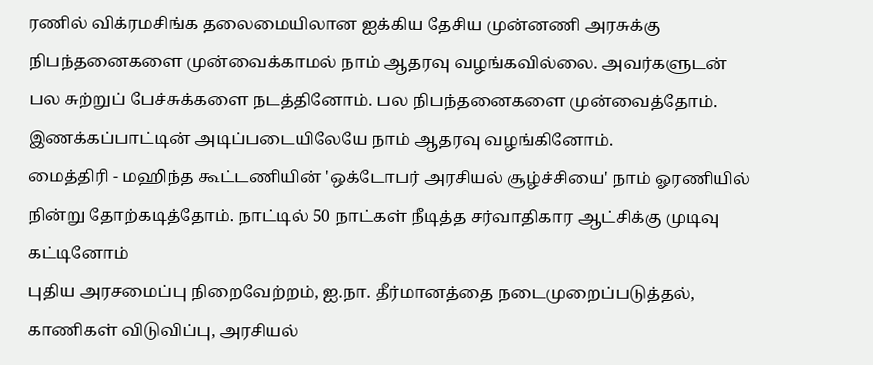ரணில் விக்ரமசிங்க தலைமையிலான ஐக்கிய தேசிய முன்னணி அரசுக்கு நிபந்தனைகளை முன்வைக்காமல் நாம் ஆதரவு வழங்கவில்லை. அவர்களுடன் பல சுற்றுப் பேச்சுக்களை நடத்தினோம். பல நிபந்தனைகளை முன்வைத்தோம். இணக்கப்பாட்டின் அடிப்படையிலேயே நாம் ஆதரவு வழங்கினோம்.
மைத்திரி - மஹிந்த கூட்டணியின் 'ஒக்டோபர் அரசியல் சூழ்ச்சியை' நாம் ஓரணியில் நின்று தோற்கடித்தோம். நாட்டில் 50 நாட்கள் நீடித்த சர்வாதிகார ஆட்சிக்கு முடிவு கட்டினோம்
புதிய அரசமைப்பு நிறைவேற்றம், ஐ.நா. தீர்மானத்தை நடைமுறைப்படுத்தல், காணிகள் விடுவிப்பு, அரசியல்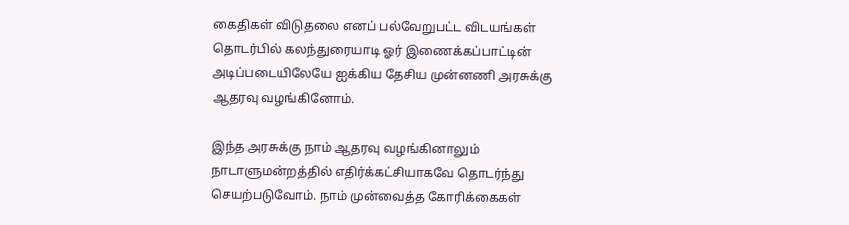கைதிகள் விடுதலை எனப் பல்வேறுபட்ட விடயங்கள் தொடர்பில் கலந்துரையாடி ஓர் இணைக்கப்பாட்டின் அடிப்படையிலேயே ஐக்கிய தேசிய முன்னணி அரசுக்கு ஆதரவு வழங்கினோம்.

இந்த அரசுக்கு நாம் ஆதரவு வழங்கினாலும் நாடாளுமன்றத்தில் எதிர்க்கட்சியாகவே தொடர்ந்து செயற்படுவோம். நாம் முன்வைத்த கோரிக்கைகள்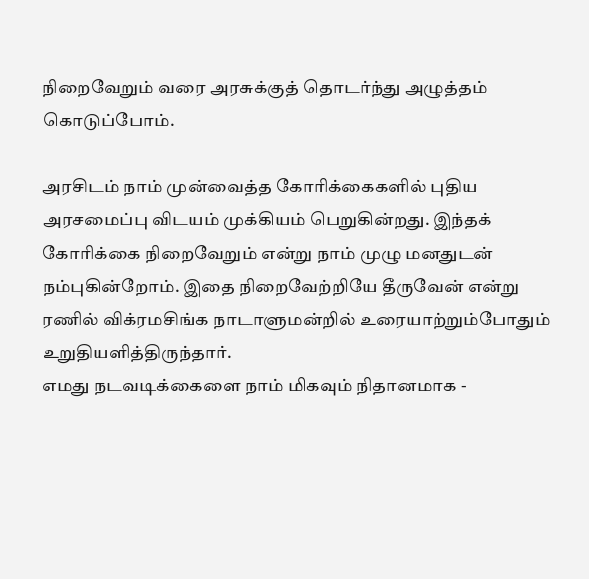நிறைவேறும் வரை அரசுக்குத் தொடர்ந்து அழுத்தம் கொடுப்போம்.

அரசிடம் நாம் முன்வைத்த கோரிக்கைகளில் புதிய அரசமைப்பு விடயம் முக்கியம் பெறுகின்றது. இந்தக் கோரிக்கை நிறைவேறும் என்று நாம் முழு மனதுடன் நம்புகின்றோம். இதை நிறைவேற்றியே தீருவேன் என்று ரணில் விக்ரமசிங்க நாடாளுமன்றில் உரையாற்றும்போதும் உறுதியளித்திருந்தார்.
எமது நடவடிக்கைளை நாம் மிகவும் நிதானமாக -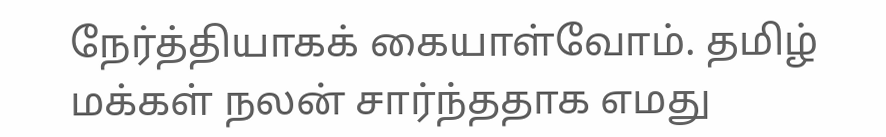நேர்த்தியாகக் கையாள்வோம். தமிழ் மக்கள் நலன் சார்ந்ததாக எமது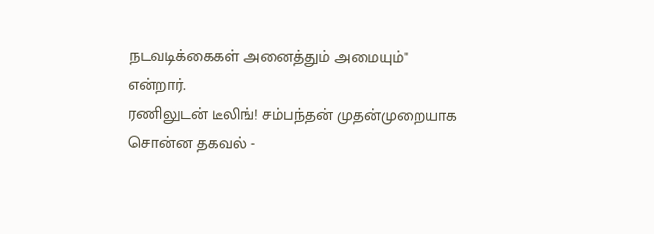நடவடிக்கைகள் அனைத்தும் அமையும்" என்றார்.
ரணிலுடன் டீலிங்! சம்பந்தன் முதன்முறையாக சொன்ன தகவல் -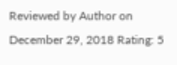Reviewed by Author on December 29, 2018 Rating: 5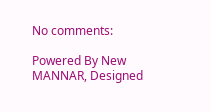No comments:

Powered By New MANNAR, Designed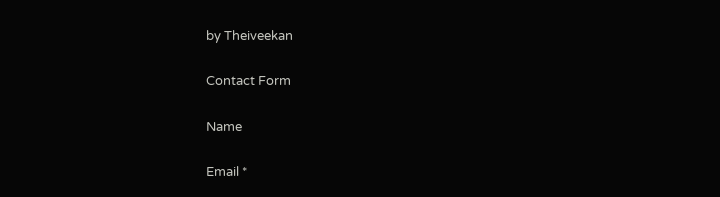by Theiveekan

Contact Form

Name

Email *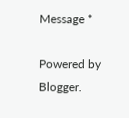Message *

Powered by Blogger.